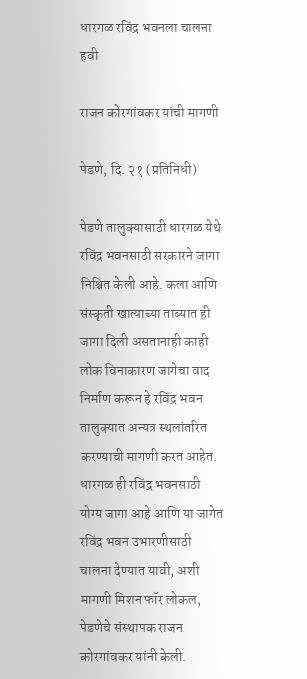धारगळ रविंद्र भवनला चालना हवी

राजन कोरगांवकर यांची मागणी

पेडणे, दि. २१ (प्रतिनिधी)

पेडणे तालुक्यासाठी धारगळ येथे रविंद्र भवनसाठी सरकारने जागा निश्चित केली आहे. कला आणि संस्कृती खात्याच्या ताब्यात ही जागा दिली असतानाही काही लोक विनाकारण जागेचा वाद निर्माण करून हे रविंद्र भवन तालुक्यात अन्यत्र स्थलांतरित करण्याची मागणी करत आहेत. धारगळ ही रविंद्र भवनसाठी योग्य जागा आहे आणि या जागेत रविंद्र भवन उभारणीसाठी चालना देण्यात यावी, अशी मागणी मिशन फॉर लोकल, पेडणेचे संस्थापक राजन कोरगांवकर यांनी केली.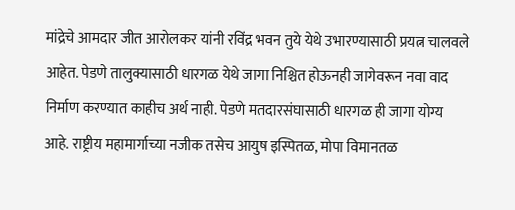मांद्रेचे आमदार जीत आरोलकर यांनी रविंद्र भवन तुये येथे उभारण्यासाठी प्रयत्न चालवले आहेत. पेडणे तालुक्यासाठी धारगळ येथे जागा निश्चित होऊनही जागेवरून नवा वाद निर्माण करण्यात काहीच अर्थ नाही. पेडणे मतदारसंघासाठी धारगळ ही जागा योग्य आहे. राष्ट्रीय महामार्गाच्या नजीक तसेच आयुष इस्पितळ, मोपा विमानतळ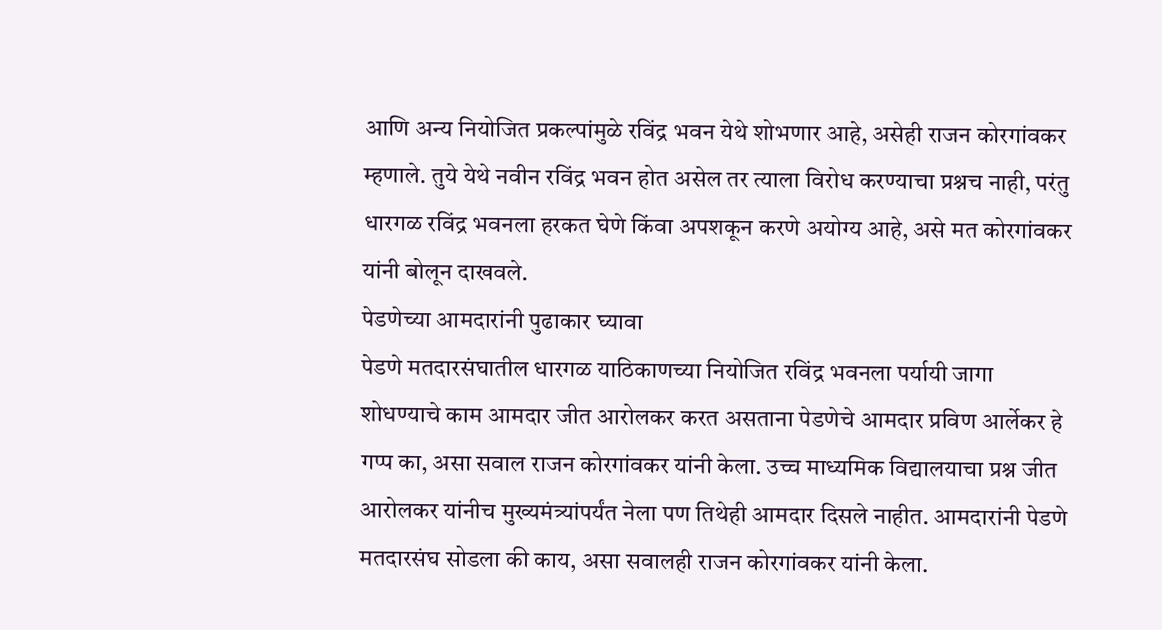आणि अन्य नियोजित प्रकल्पांमुळे रविंद्र भवन येथे शोभणार आहे, असेही राजन कोरगांवकर म्हणाले. तुये येथे नवीन रविंद्र भवन होत असेल तर त्याला विरोध करण्याचा प्रश्नच नाही, परंतु धारगळ रविंद्र भवनला हरकत घेणे किंवा अपशकून करणे अयोग्य आहे, असे मत कोरगांवकर यांनी बोलून दाखवले.
पेडणेच्या आमदारांनी पुढाकार घ्यावा
पेडणे मतदारसंघातील धारगळ याठिकाणच्या नियोजित रविंद्र भवनला पर्यायी जागा शोधण्याचे काम आमदार जीत आरोलकर करत असताना पेडणेचे आमदार प्रविण आर्लेकर हे गप्प का, असा सवाल राजन कोरगांवकर यांनी केला. उच्च माध्यमिक विद्यालयाचा प्रश्न जीत आरोलकर यांनीच मुख्यमंत्र्यांपर्यंत नेला पण तिथेही आमदार दिसले नाहीत. आमदारांनी पेडणे मतदारसंघ सोडला की काय, असा सवालही राजन कोरगांवकर यांनी केला.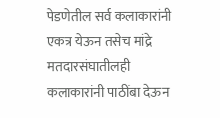पेडणेतील सर्व कलाकारांनी एकत्र येऊन तसेच मांद्रे मतदारसंघातीलही कलाकारांनी पाठींबा देऊन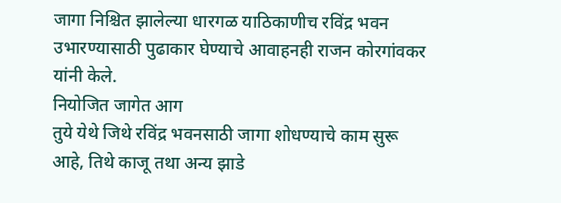जागा निश्चित झालेल्या धारगळ याठिकाणीच रविंद्र भवन उभारण्यासाठी पुढाकार घेण्याचे आवाहनही राजन कोरगांवकर यांनी केले.
नियोजित जागेत आग
तुये येथे जिथे रविंद्र भवनसाठी जागा शोधण्याचे काम सुरू आहे, तिथे काजू तथा अन्य झाडे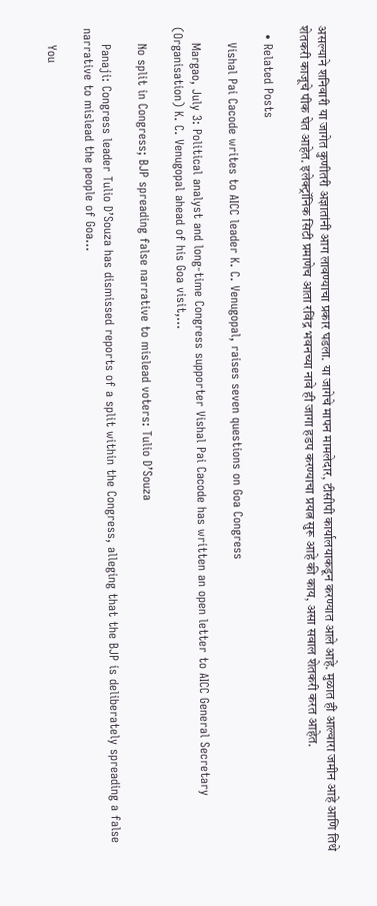असल्याने शनिवारी या जागेत कुणीतरी अज्ञातांनी आग लावण्याचा प्रकार घडला. या जागेचे मापन मामलेदार, टीसीपी कार्यालयाकडून करण्यात आले आहे. मुळात ही आल्वारा जमीन आहे आणि तिथे शेतकरी काजूचे पीक घेत आहेत. इलेक्ट्रॉनिक सिटी प्रमाणेच आता रविंद्र भवनच्या नावे ही जागा हडप करण्याचा प्रयत्न सुरू आहे की काय, असा सवाल शेतकरी करत आहेत.

  • Related Posts

    Vishal Pai Cacode writes to AICC leader K. C. Venugopal, raises seven questions on Goa Congress

    Margao, July 3: Political analyst and long-time Congress supporter Vishal Pai Cacode has written an open letter to AICC General Secretary (Organisation) K. C. Venugopal ahead of his Goa visit,…

    No split in Congress; BJP spreading false narrative to mislead voters: Tulio D’Souza

    Panaji: Congress leader Tulio D’Souza has dismissed reports of a split within the Congress, alleging that the BJP is deliberately spreading a false narrative to mislead the people of Goa…

    You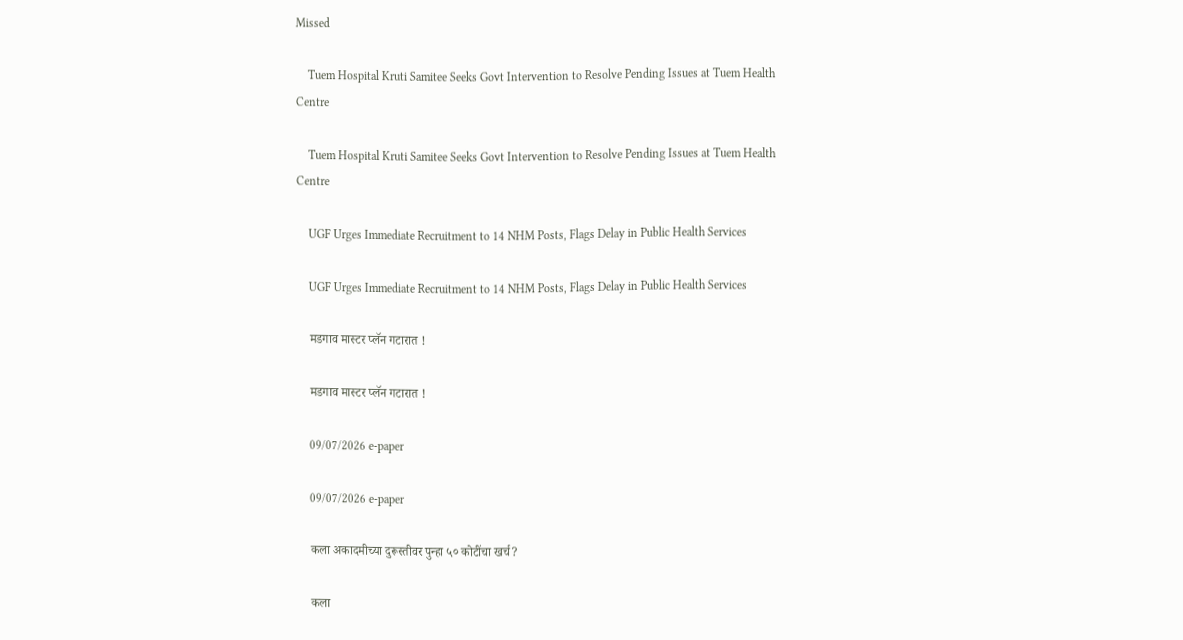Missed

    Tuem Hospital Kruti Samitee Seeks Govt Intervention to Resolve Pending Issues at Tuem Health Centre

    Tuem Hospital Kruti Samitee Seeks Govt Intervention to Resolve Pending Issues at Tuem Health Centre

    UGF Urges Immediate Recruitment to 14 NHM Posts, Flags Delay in Public Health Services

    UGF Urges Immediate Recruitment to 14 NHM Posts, Flags Delay in Public Health Services

    मडगाव मास्टर प्लॅन गटारात !

    मडगाव मास्टर प्लॅन गटारात !

    09/07/2026 e-paper

    09/07/2026 e-paper

    कला अकादमीच्या दुरूस्तीवर पुन्हा ५० कोटींचा खर्च?

    कला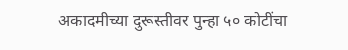अकादमीच्या दुरूस्तीवर पुन्हा ५० कोटींचा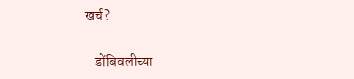खर्च?

    डोंबिवलीच्या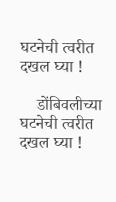घटनेची त्वरीत दखल घ्या !

    डोंबिवलीच्या घटनेची त्वरीत दखल घ्या !